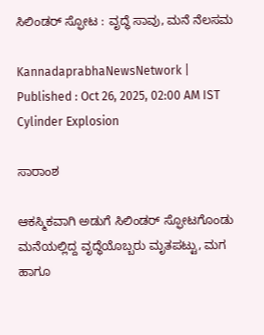ಸಿಲಿಂಡರ್‌ ಸ್ಫೋಟ : ವೃದ್ಧೆ ಸಾವು, ಮನೆ ನೆಲಸಮ

KannadaprabhaNewsNetwork |
Published : Oct 26, 2025, 02:00 AM IST
Cylinder Explosion

ಸಾರಾಂಶ

ಆಕಸ್ಮಿಕವಾಗಿ ಅಡುಗೆ ಸಿಲಿಂಡರ್ ಸ್ಫೋಟಗೊಂಡು ಮನೆಯಲ್ಲಿದ್ದ ವೃದ್ಧೆಯೊಬ್ಬರು ಮೃತಪಟ್ಟು, ಮಗ ಹಾಗೂ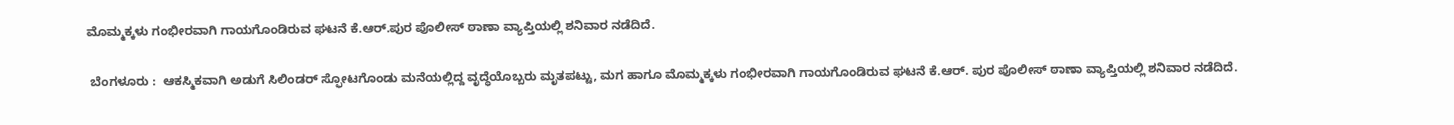ಮೊಮ್ಮಕ್ಕಳು ಗಂಭೀರವಾಗಿ ಗಾಯಗೊಂಡಿರುವ ಘಟನೆ ಕೆ.ಆರ್‌.ಪುರ ಪೊಲೀಸ್ ಠಾಣಾ ವ್ಯಾಪ್ತಿಯಲ್ಲಿ ಶನಿವಾರ ನಡೆದಿದೆ.

 ಬೆಂಗಳೂರು :  ಆಕಸ್ಮಿಕವಾಗಿ ಅಡುಗೆ ಸಿಲಿಂಡರ್ ಸ್ಫೋಟಗೊಂಡು ಮನೆಯಲ್ಲಿದ್ದ ವೃದ್ಧೆಯೊಬ್ಬರು ಮೃತಪಟ್ಟು, ಮಗ ಹಾಗೂ ಮೊಮ್ಮಕ್ಕಳು ಗಂಭೀರವಾಗಿ ಗಾಯಗೊಂಡಿರುವ ಘಟನೆ ಕೆ.ಆರ್‌. ಪುರ ಪೊಲೀಸ್ ಠಾಣಾ ವ್ಯಾಪ್ತಿಯಲ್ಲಿ ಶನಿವಾರ ನಡೆದಿದೆ.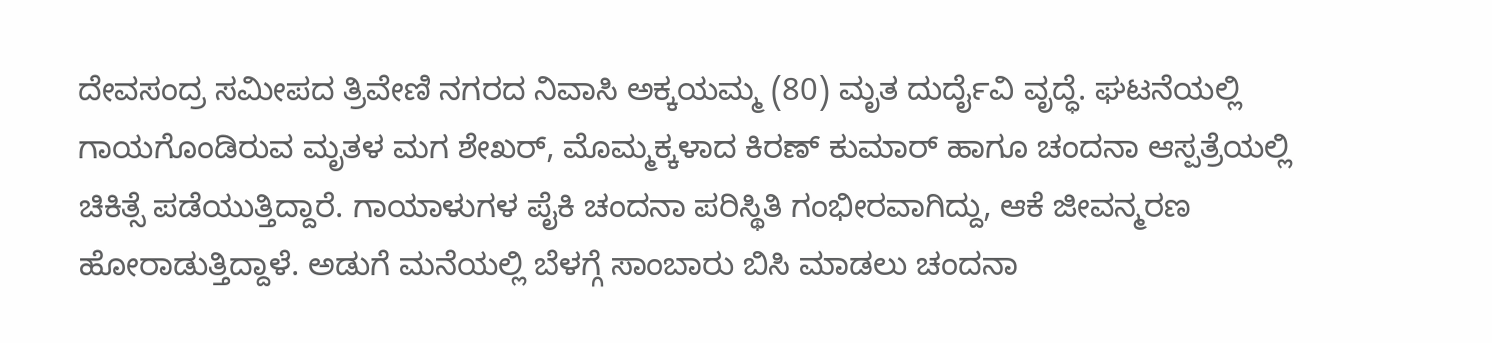ದೇವಸಂದ್ರ ಸಮೀಪದ ತ್ರಿವೇಣಿ ನಗರದ ನಿವಾಸಿ ಅಕ್ಕಯಮ್ಮ (80) ಮೃತ ದುರ್ದೈವಿ ವೃದ್ಧೆ. ಘಟನೆಯಲ್ಲಿ ಗಾಯಗೊಂಡಿರುವ ಮೃತಳ ಮಗ ಶೇಖರ್‌, ಮೊಮ್ಮಕ್ಕಳಾದ ಕಿರಣ್ ಕುಮಾರ್ ಹಾಗೂ ಚಂದನಾ ಆಸ್ಪತ್ರೆಯಲ್ಲಿ ಚಿಕಿತ್ಸೆ ಪಡೆಯುತ್ತಿದ್ದಾರೆ. ಗಾಯಾಳುಗಳ ಪೈಕಿ ಚಂದನಾ ಪರಿಸ್ಥಿತಿ ಗಂಭೀರವಾಗಿದ್ದು, ಆಕೆ ಜೀವನ್ಮರಣ ಹೋರಾಡುತ್ತಿದ್ದಾಳೆ. ಅಡುಗೆ ಮನೆಯಲ್ಲಿ ಬೆಳಗ್ಗೆ ಸಾಂಬಾರು ಬಿಸಿ ಮಾಡಲು ಚಂದನಾ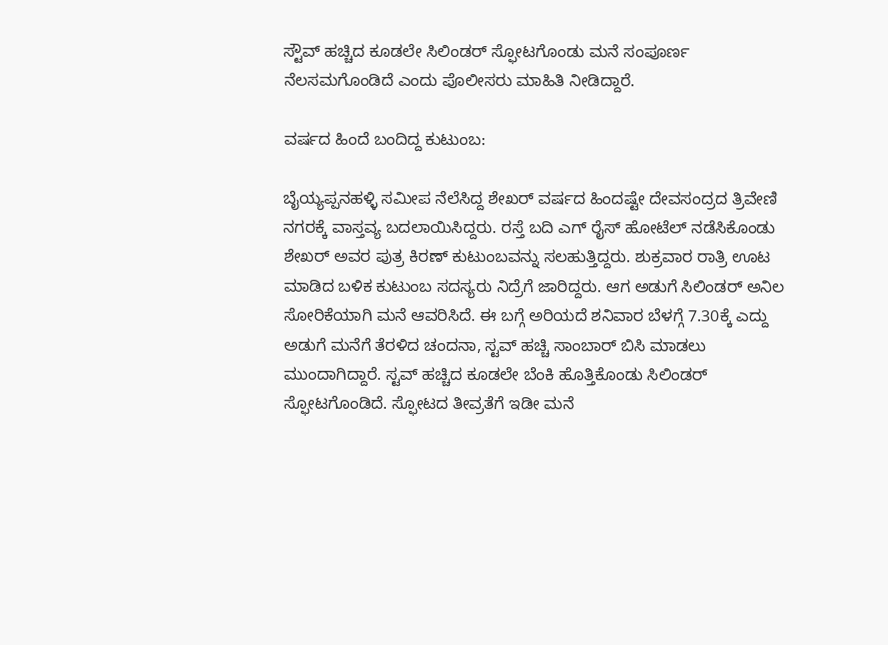ಸ್ಟೌವ್ ಹಚ್ಚಿದ ಕೂಡಲೇ ಸಿಲಿಂಡರ್ ಸ್ಫೋಟಗೊಂಡು ಮನೆ ಸಂಪೂರ್ಣ ನೆಲಸಮಗೊಂಡಿದೆ ಎಂದು ಪೊಲೀಸರು ಮಾಹಿತಿ ನೀಡಿದ್ದಾರೆ.

ವರ್ಷದ ಹಿಂದೆ ಬಂದಿದ್ದ ಕುಟುಂಬ:

ಬೈಯ್ಯಪ್ಪನಹಳ್ಳಿ ಸಮೀಪ ನೆಲೆಸಿದ್ದ ಶೇಖರ್ ವರ್ಷದ ಹಿಂದಷ್ಟೇ ದೇವಸಂದ್ರದ ತ್ರಿವೇಣಿ ನಗರಕ್ಕೆ ವಾಸ್ತವ್ಯ ಬದಲಾಯಿಸಿದ್ದರು. ರಸ್ತೆ ಬದಿ ಎಗ್ ರೈಸ್‌ ಹೋಟೆಲ್ ನಡೆಸಿಕೊಂಡು ಶೇಖರ್ ಅವರ ಪುತ್ರ ಕಿರಣ್‌ ಕುಟುಂಬವನ್ನು ಸಲಹುತ್ತಿದ್ದರು. ಶುಕ್ರವಾರ ರಾತ್ರಿ ಊಟ ಮಾಡಿದ ಬಳಿಕ ಕುಟುಂಬ ಸದಸ್ಯರು ನಿದ್ರೆಗೆ ಜಾರಿದ್ದರು. ಆಗ ಅಡುಗೆ ಸಿಲಿಂಡರ್ ಅನಿಲ ಸೋರಿಕೆಯಾಗಿ ಮನೆ ಆವರಿಸಿದೆ. ಈ ಬಗ್ಗೆ ಅರಿಯದೆ ಶನಿವಾರ ಬೆಳಗ್ಗೆ 7.30ಕ್ಕೆ ಎದ್ದು ಅಡುಗೆ ಮನೆಗೆ ತೆರಳಿದ ಚಂದನಾ, ಸ್ಟವ್ ಹಚ್ಚಿ ಸಾಂಬಾರ್ ಬಿಸಿ ಮಾಡಲು ಮುಂದಾಗಿದ್ದಾರೆ. ಸ್ಟವ್ ಹಚ್ಚಿದ ಕೂಡಲೇ ಬೆಂಕಿ ಹೊತ್ತಿಕೊಂಡು ಸಿಲಿಂಡರ್ ಸ್ಫೋಟಗೊಂಡಿದೆ. ಸ್ಫೋಟದ ತೀವ್ರತೆಗೆ ಇಡೀ ಮನೆ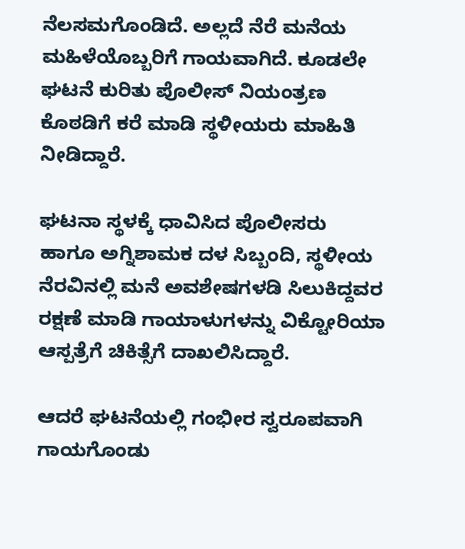ನೆಲಸಮಗೊಂಡಿದೆ. ಅಲ್ಲದೆ ನೆರೆ ಮನೆಯ ಮಹಿಳೆಯೊಬ್ಬರಿಗೆ ಗಾಯವಾಗಿದೆ. ಕೂಡಲೇ ಘಟನೆ ಕುರಿತು ಪೊಲೀಸ್ ನಿಯಂತ್ರಣ ಕೊಠಡಿಗೆ ಕರೆ ಮಾಡಿ ಸ್ಥಳೀಯರು ಮಾಹಿತಿ ನೀಡಿದ್ದಾರೆ.

ಘಟನಾ ಸ್ಥಳಕ್ಕೆ ಧಾವಿಸಿದ ಪೊಲೀಸರು ಹಾಗೂ ಅಗ್ನಿಶಾಮಕ ದಳ ಸಿಬ್ಬಂದಿ, ಸ್ಥಳೀಯ ನೆರವಿನಲ್ಲಿ ಮನೆ ಅವಶೇಷಗಳಡಿ ಸಿಲುಕಿದ್ದವರ ರಕ್ಷಣೆ ಮಾಡಿ ಗಾಯಾಳುಗಳನ್ನು ವಿಕ್ಟೋರಿಯಾ ಆಸ್ಪತ್ರೆಗೆ ಚಿಕಿತ್ಸೆಗೆ ದಾಖಲಿಸಿದ್ದಾರೆ.

ಆದರೆ ಘಟನೆಯಲ್ಲಿ ಗಂಭೀರ ಸ್ವರೂಪವಾಗಿ ಗಾಯಗೊಂಡು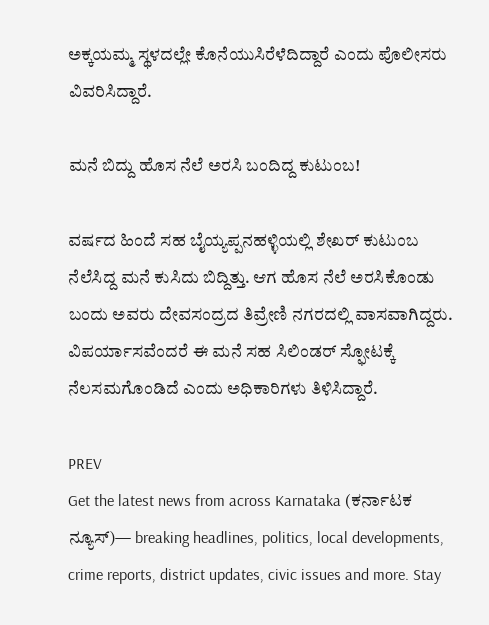ಅಕ್ಕಯಮ್ಮ ಸ್ಥಳದಲ್ಲೇ ಕೊನೆಯುಸಿರೆಳೆದಿದ್ದಾರೆ ಎಂದು ಪೊಲೀಸರು ವಿವರಿಸಿದ್ದಾರೆ.

ಮನೆ ಬಿದ್ದು ಹೊಸ ನೆಲೆ ಅರಸಿ ಬಂದಿದ್ದ ಕುಟುಂಬ!

ವರ್ಷದ ಹಿಂದೆ ಸಹ ಬೈಯ್ಯಪ್ಪನಹಳ್ಳಿಯಲ್ಲಿ ಶೇಖರ್ ಕುಟುಂಬ ನೆಲೆಸಿದ್ದ ಮನೆ ಕುಸಿದು ಬಿದ್ದಿತ್ತು. ಆಗ ಹೊಸ ನೆಲೆ ಅರಸಿಕೊಂಡು ಬಂದು ಅವರು ದೇವಸಂದ್ರದ ತಿವ್ರೇಣಿ ನಗರದಲ್ಲಿ ವಾಸವಾಗಿದ್ದರು. ವಿಪರ್ಯಾಸವೆಂದರೆ ಈ ಮನೆ ಸಹ ಸಿಲಿಂಡರ್ ಸ್ಫೋಟಕ್ಕೆ ನೆಲಸಮಗೊಂಡಿದೆ ಎಂದು ಅಧಿಕಾರಿಗಳು ತಿಳಿಸಿದ್ದಾರೆ.

PREV
Get the latest news from across Karnataka (ಕರ್ನಾಟಕ ನ್ಯೂಸ್)— breaking headlines, politics, local developments, crime reports, district updates, civic issues and more. Stay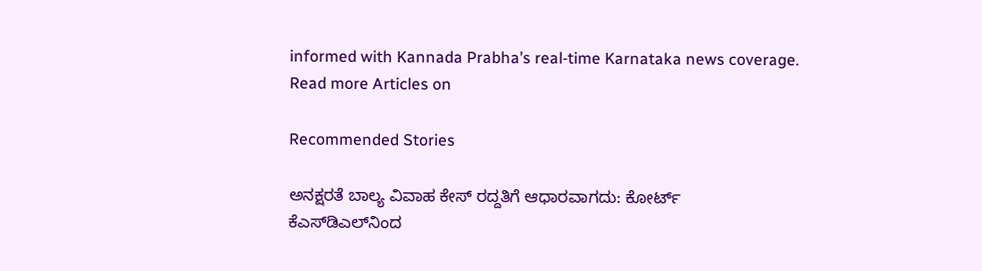informed with Kannada Prabha’s real‑time Karnataka news coverage.
Read more Articles on

Recommended Stories

ಅನಕ್ಷರತೆ ಬಾಲ್ಯ ವಿವಾಹ ಕೇಸ್‌ ರದ್ದತಿಗೆ ಆಧಾರವಾಗದು: ಕೋರ್ಟ್‌
ಕೆಎಸ್‌ಡಿಎಲ್‌ನಿಂದ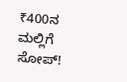₹400ನ ಮಲ್ಲಿಗೆ ಸೋಪ್‌!